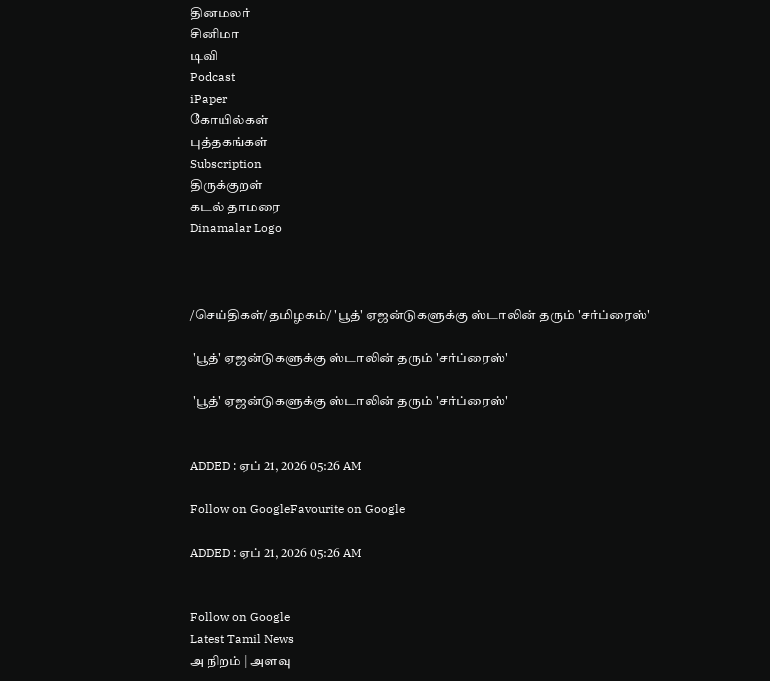தினமலர்
சினிமா
டிவி
Podcast
iPaper
கோயில்கள்
புத்தகங்கள்
Subscription
திருக்குறள்
கடல் தாமரை
Dinamalar Logo



/செய்திகள்/தமிழகம்/ 'பூத்' ஏஜன்டுகளுக்கு ஸ்டாலின் தரும் 'சர்ப்ரைஸ்'

 'பூத்' ஏஜன்டுகளுக்கு ஸ்டாலின் தரும் 'சர்ப்ரைஸ்'

 'பூத்' ஏஜன்டுகளுக்கு ஸ்டாலின் தரும் 'சர்ப்ரைஸ்'


ADDED : ஏப் 21, 2026 05:26 AM

Follow on GoogleFavourite on Google

ADDED : ஏப் 21, 2026 05:26 AM


Follow on Google
Latest Tamil News
அ நிறம் | அளவு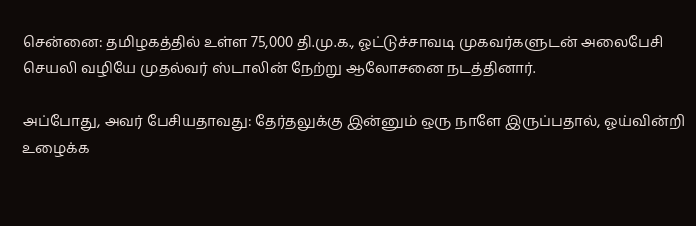சென்னை: தமிழகத்தில் உள்ள 75,000 தி.மு.க., ஓட்டுச்சாவடி முகவர்களுடன் அலைபேசி செயலி வழியே முதல்வர் ஸ்டாலின் நேற்று ஆலோசனை நடத்தினார்.

அப்போது, அவர் பேசியதாவது: தேர்தலுக்கு இன்னும் ஒரு நாளே இருப்பதால், ஓய்வின்றி உழைக்க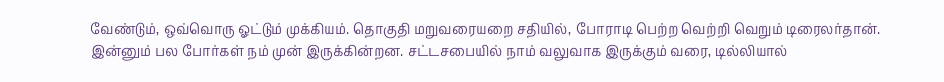வேண்டும், ஒவ்வொரு ஓட்டும் முக்கியம். தொகுதி மறுவரையறை சதியில், போராடி பெற்ற வெற்றி வெறும் டிரைலர்தான். இன்னும் பல போர்கள் நம் முன் இருக்கின்றன. சட்டசபையில் நாம் வலுவாக இருக்கும் வரை, டில்லியால்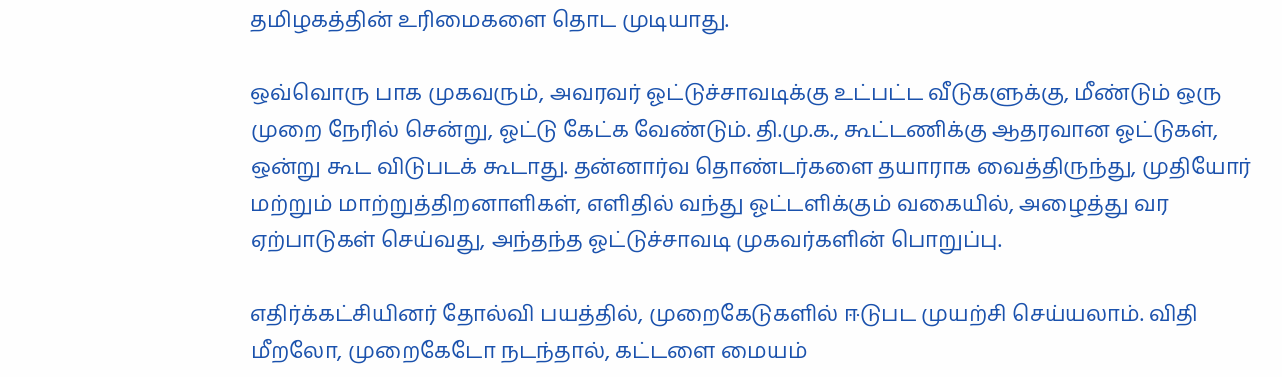தமிழகத்தின் உரிமைகளை தொட முடியாது.

ஒவ்வொரு பாக முகவரும், அவரவர் ஓட்டுச்சாவடிக்கு உட்பட்ட வீடுகளுக்கு, மீண்டும் ஒரு முறை நேரில் சென்று, ஓட்டு கேட்க வேண்டும். தி.மு.க., கூட்டணிக்கு ஆதரவான ஓட்டுகள், ஒன்று கூட விடுபடக் கூடாது. தன்னார்வ தொண்டர்களை தயாராக வைத்திருந்து, முதியோர் மற்றும் மாற்றுத்திறனாளிகள், எளிதில் வந்து ஓட்டளிக்கும் வகையில், அழைத்து வர ஏற்பாடுகள் செய்வது, அந்தந்த ஓட்டுச்சாவடி முகவர்களின் பொறுப்பு.

எதிர்க்கட்சியினர் தோல்வி பயத்தில், முறைகேடுகளில் ஈடுபட முயற்சி செய்யலாம். விதி மீறலோ, முறைகேடோ நடந்தால், கட்டளை மையம்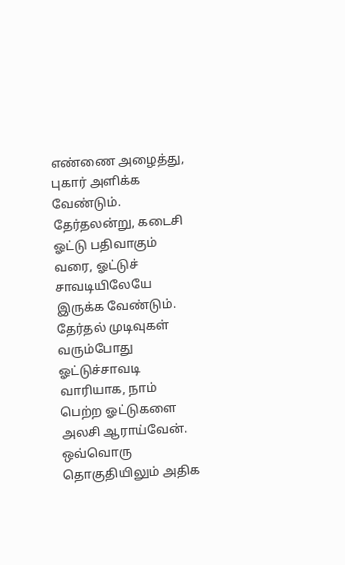எண்ணை அழைத்து, புகார் அளிக்க வேண்டும். தேர்தலன்று, கடைசி ஓட்டு பதிவாகும் வரை, ஓட்டுச் சாவடியிலேயே இருக்க வேண்டும். தேர்தல் முடிவுகள் வரும்போது ஓட்டுச்சாவடி வாரியாக, நாம் பெற்ற ஓட்டுகளை அலசி ஆராய்வேன். ஒவ்வொரு தொகுதியிலும் அதிக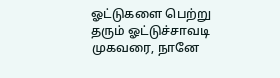ஓட்டுகளை பெற்று தரும் ஓட்டுச்சாவடி முகவரை, நானே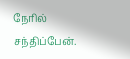நேரில் சந்திப்பேன்.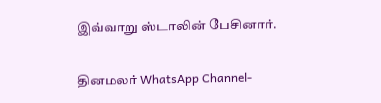இவ்வாறு ஸ்டாலின் பேசினார்.

தினமலர் WhatsApp Channel-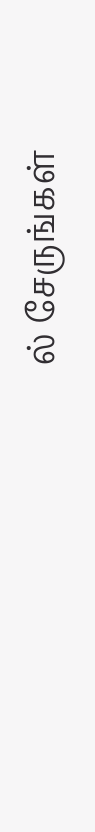ல் சேருங்கள்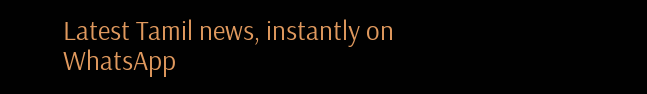Latest Tamil news, instantly on WhatsApp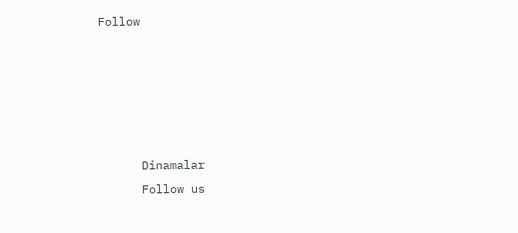Follow





      Dinamalar
      Follow us